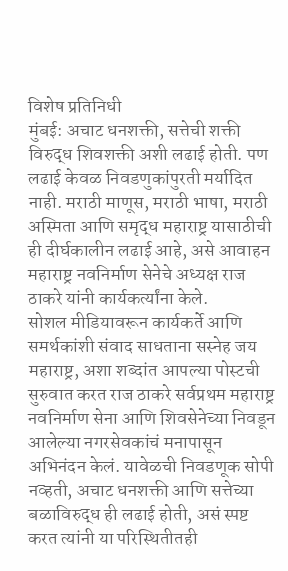विशेष प्रतिनिधी
मुंबई: अचाट धनशक्ती, सत्तेची शक्ती विरुद्ध शिवशक्ती अशी लढाई होती. पण लढाई केवळ निवडणुकांपुरती मर्यादित नाही. मराठी माणूस, मराठी भाषा, मराठी अस्मिता आणि समृद्ध महाराष्ट्र यासाठीची ही दीर्घकालीन लढाई आहे, असे आवाहन महाराष्ट्र नवनिर्माण सेनेचे अध्यक्ष राज ठाकरे यांनी कार्यकर्त्यांना केले.
सोशल मीडियावरून कार्यकर्ते आणि समर्थकांशी संवाद साधताना सस्नेह जय महाराष्ट्र, अशा शब्दांत आपल्या पोस्टची सुरुवात करत राज ठाकरे सर्वप्रथम महाराष्ट्र नवनिर्माण सेना आणि शिवसेनेच्या निवडून आलेल्या नगरसेवकांचं मनापासून अभिनंदन केलं. यावेळची निवडणूक सोपी नव्हती, अचाट धनशक्ती आणि सत्तेच्या बळाविरुद्ध ही लढाई होती, असं स्पष्ट करत त्यांनी या परिस्थितीतही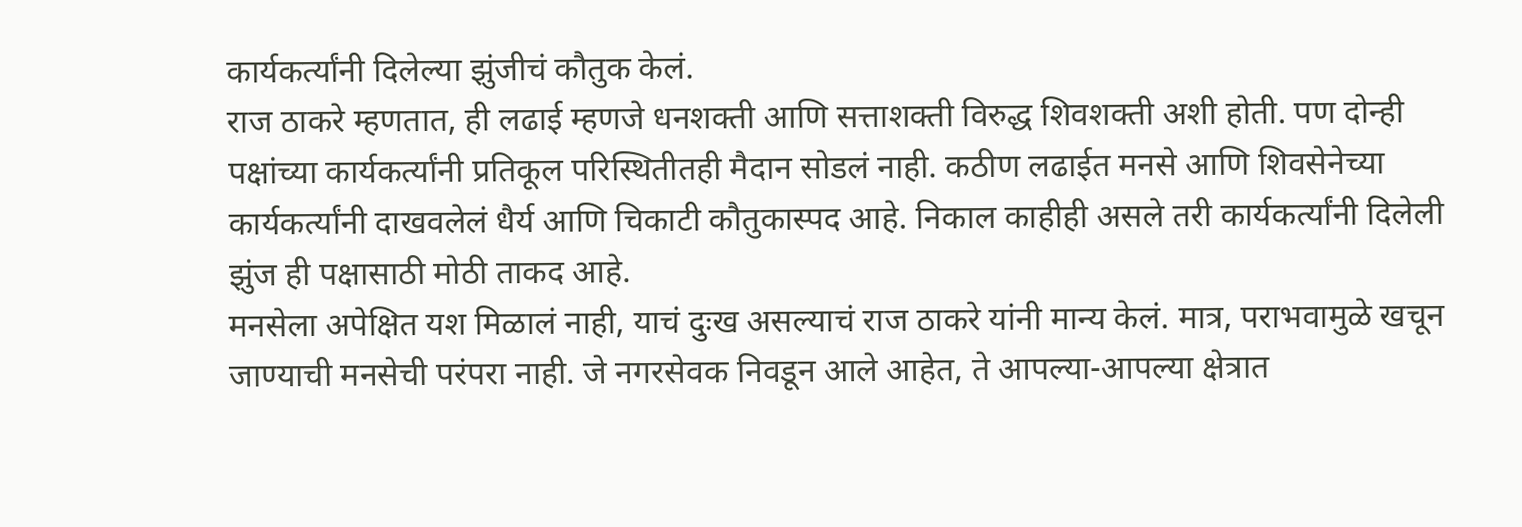कार्यकर्त्यांनी दिलेल्या झुंजीचं कौतुक केलं.
राज ठाकरे म्हणतात, ही लढाई म्हणजे धनशक्ती आणि सत्ताशक्ती विरुद्ध शिवशक्ती अशी होती. पण दोन्ही पक्षांच्या कार्यकर्त्यांनी प्रतिकूल परिस्थितीतही मैदान सोडलं नाही. कठीण लढाईत मनसे आणि शिवसेनेच्या कार्यकर्त्यांनी दाखवलेलं धैर्य आणि चिकाटी कौतुकास्पद आहे. निकाल काहीही असले तरी कार्यकर्त्यांनी दिलेली झुंज ही पक्षासाठी मोठी ताकद आहे.
मनसेला अपेक्षित यश मिळालं नाही, याचं दुःख असल्याचं राज ठाकरे यांनी मान्य केलं. मात्र, पराभवामुळे खचून जाण्याची मनसेची परंपरा नाही. जे नगरसेवक निवडून आले आहेत, ते आपल्या-आपल्या क्षेत्रात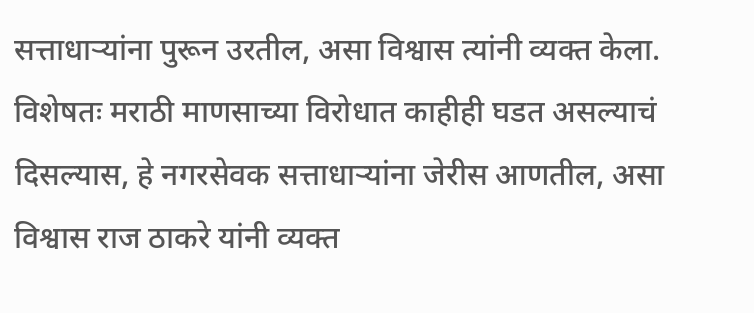सत्ताधाऱ्यांना पुरून उरतील, असा विश्वास त्यांनी व्यक्त केला. विशेषतः मराठी माणसाच्या विरोधात काहीही घडत असल्याचं दिसल्यास, हे नगरसेवक सत्ताधाऱ्यांना जेरीस आणतील, असा विश्वास राज ठाकरे यांनी व्यक्त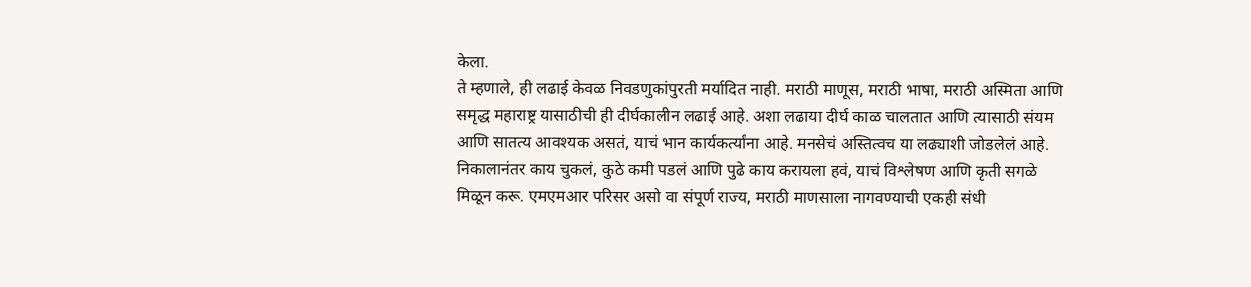केला.
ते म्हणाले, ही लढाई केवळ निवडणुकांपुरती मर्यादित नाही. मराठी माणूस, मराठी भाषा, मराठी अस्मिता आणि समृद्ध महाराष्ट्र यासाठीची ही दीर्घकालीन लढाई आहे. अशा लढाया दीर्घ काळ चालतात आणि त्यासाठी संयम आणि सातत्य आवश्यक असतं, याचं भान कार्यकर्त्यांना आहे. मनसेचं अस्तित्वच या लढ्याशी जोडलेलं आहे.
निकालानंतर काय चुकलं, कुठे कमी पडलं आणि पुढे काय करायला हवं, याचं विश्लेषण आणि कृती सगळे मिळून करू. एमएमआर परिसर असो वा संपूर्ण राज्य, मराठी माणसाला नागवण्याची एकही संधी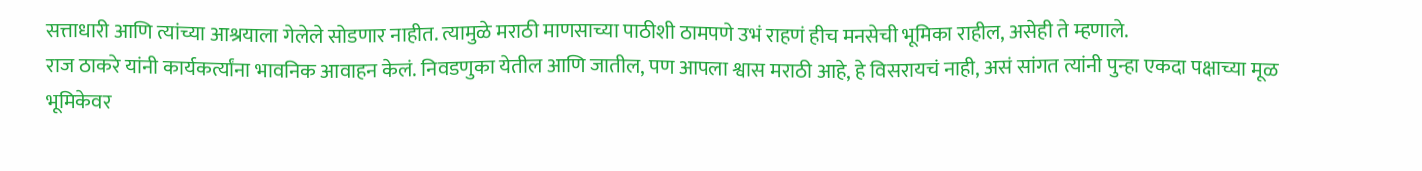सत्ताधारी आणि त्यांच्या आश्रयाला गेलेले सोडणार नाहीत. त्यामुळे मराठी माणसाच्या पाठीशी ठामपणे उभं राहणं हीच मनसेची भूमिका राहील, असेही ते म्हणाले.
राज ठाकरे यांनी कार्यकर्त्यांना भावनिक आवाहन केलं. निवडणुका येतील आणि जातील, पण आपला श्वास मराठी आहे, हे विसरायचं नाही, असं सांगत त्यांनी पुन्हा एकदा पक्षाच्या मूळ भूमिकेवर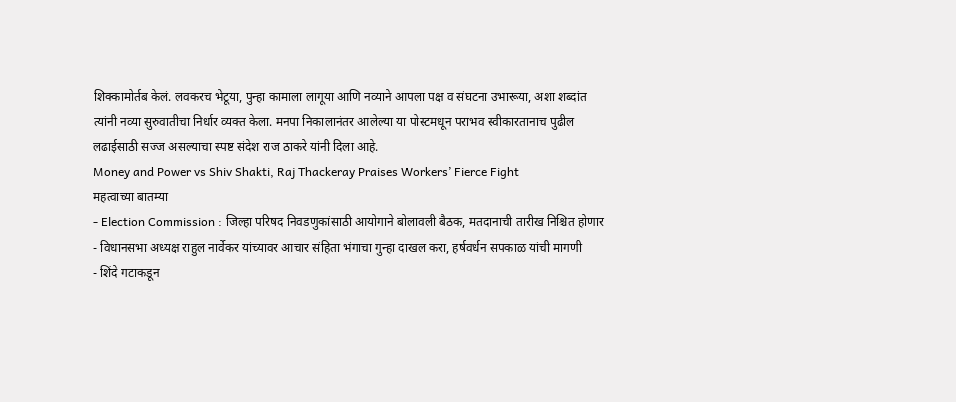शिक्कामोर्तब केलं. लवकरच भेटूया, पुन्हा कामाला लागूया आणि नव्याने आपला पक्ष व संघटना उभारूया, अशा शब्दांत त्यांनी नव्या सुरुवातीचा निर्धार व्यक्त केला. मनपा निकालानंतर आलेल्या या पोस्टमधून पराभव स्वीकारतानाच पुढील लढाईसाठी सज्ज असल्याचा स्पष्ट संदेश राज ठाकरे यांनी दिला आहे.
Money and Power vs Shiv Shakti, Raj Thackeray Praises Workers’ Fierce Fight
महत्वाच्या बातम्या
- Election Commission : जिल्हा परिषद निवडणुकांसाठी आयोगाने बोलावली बैठक, मतदानाची तारीख निश्चित होणार
- विधानसभा अध्यक्ष राहुल नार्वेकर यांच्यावर आचार संहिता भंगाचा गुन्हा दाखल करा, हर्षवर्धन सपकाळ यांची मागणी
- शिंदे गटाकडून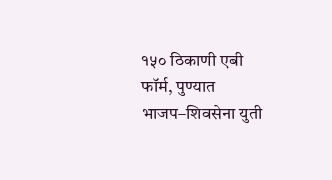१५० ठिकाणी एबी फॉर्म, पुण्यात भाजप–शिवसेना युती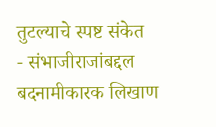तुटल्याचे स्पष्ट संकेत
- संभाजीराजांबद्दल बदनामीकारक लिखाण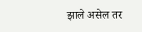झाले असेल तर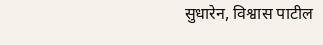सुधारेन, विश्वास पाटील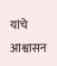यांचे आश्वासन